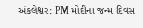અંકલેશ્વર: PM મોદીના જન્મ દિવસ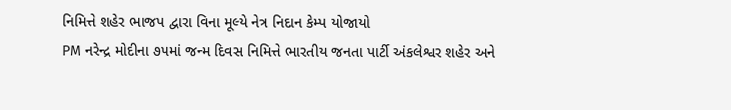નિમિત્તે શહેર ભાજપ દ્વારા વિના મૂલ્યે નેત્ર નિદાન કેમ્પ યોજાયો
PM નરેન્દ્ર મોદીના ૭૫માં જન્મ દિવસ નિમિત્તે ભારતીય જનતા પાર્ટી અંકલેશ્વર શહેર અને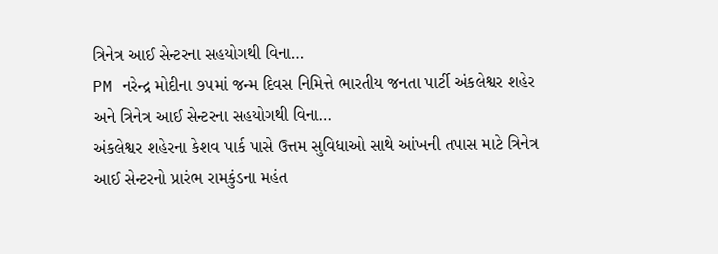ત્રિનેત્ર આઈ સેન્ટરના સહયોગથી વિના…
PM નરેન્દ્ર મોદીના ૭૫માં જન્મ દિવસ નિમિત્તે ભારતીય જનતા પાર્ટી અંકલેશ્વર શહેર અને ત્રિનેત્ર આઈ સેન્ટરના સહયોગથી વિના…
અંકલેશ્વર શહેરના કેશવ પાર્ક પાસે ઉત્તમ સુવિધાઓ સાથે આંખની તપાસ માટે ત્રિનેત્ર આઈ સેન્ટરનો પ્રારંભ રામકુંડના મહંત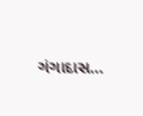ગંગાદાસ…